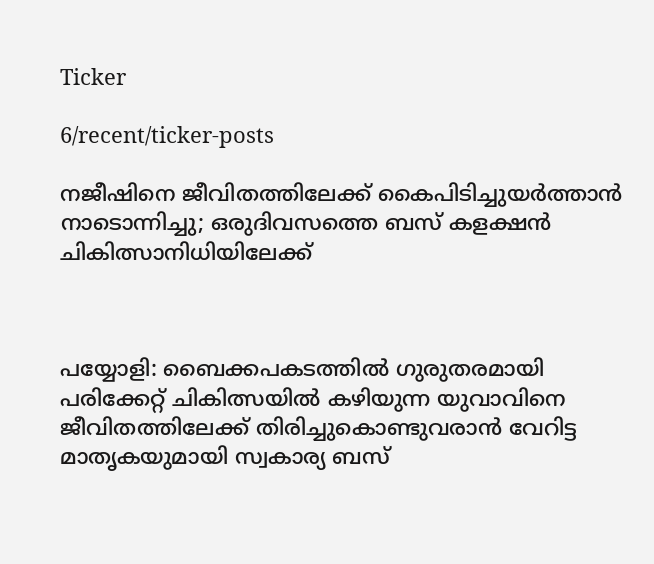Ticker

6/recent/ticker-posts

നജീഷിനെ ജീവിതത്തിലേക്ക് കൈപിടിച്ചുയർത്താൻ നാടൊന്നിച്ചു; ഒരുദിവസത്തെ ബസ് കളക്ഷൻ ചികിത്സാനിധിയിലേക്ക്



പയ്യോളി: ബൈക്കപകടത്തിൽ ഗുരുതരമായി പരിക്കേറ്റ് ചികിത്സയിൽ കഴിയുന്ന യുവാവിനെ ജീവിതത്തിലേക്ക് തിരിച്ചുകൊണ്ടുവരാൻ വേറിട്ട മാതൃകയുമായി സ്വകാര്യ ബസ്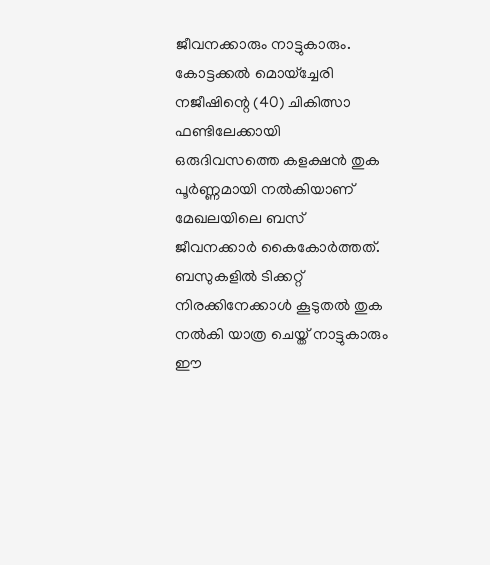ജീവനക്കാരും നാട്ടുകാരും. കോട്ടക്കൽ മൊയ്ച്ചേരി നജീഷിന്റെ (40) ചികിത്സാ ഫണ്ടിലേക്കായി ഒരുദിവസത്തെ കളക്ഷൻ തുക പൂർണ്ണമായി നൽകിയാണ് മേഖലയിലെ ബസ് ജീവനക്കാർ കൈകോർത്തത്. ബസുകളിൽ ടിക്കറ്റ് നിരക്കിനേക്കാൾ കൂടുതൽ തുക നൽകി യാത്ര ചെയ്ത് നാട്ടുകാരും ഈ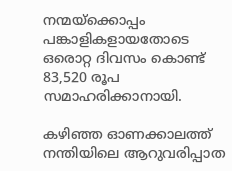നന്മയ്ക്കൊപ്പം പങ്കാളികളായതോടെ ഒരൊറ്റ ദിവസം കൊണ്ട് 83,520 രൂപ സമാഹരിക്കാനായി.

കഴിഞ്ഞ ഓണക്കാലത്ത് നന്തിയിലെ ആറുവരിപ്പാത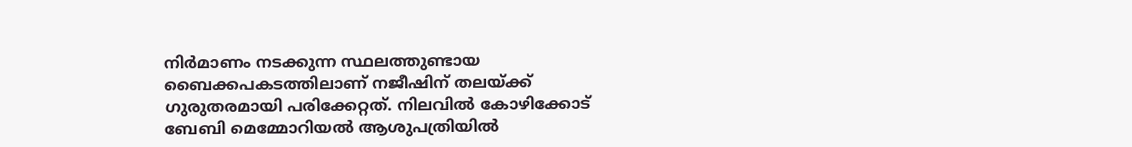നിർമാണം നടക്കുന്ന സ്ഥലത്തുണ്ടായ ബൈക്കപകടത്തിലാണ് നജീഷിന് തലയ്ക്ക് ഗുരുതരമായി പരിക്കേറ്റത്. നിലവിൽ കോഴിക്കോട് ബേബി മെമ്മോറിയൽ ആശുപത്രിയിൽ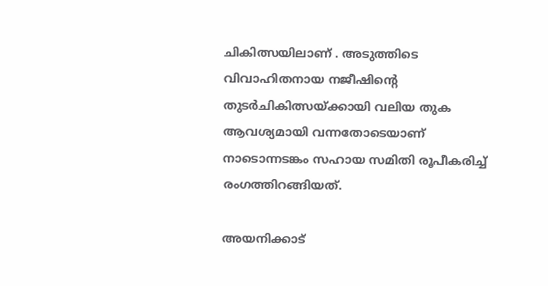ചികിത്സയിലാണ് . അടുത്തിടെ വിവാഹിതനായ നജീഷിന്റെ തുടർചികിത്സയ്ക്കായി വലിയ തുക ആവശ്യമായി വന്നതോടെയാണ് നാടൊന്നടങ്കം സഹായ സമിതി രൂപീകരിച്ച് രംഗത്തിറങ്ങിയത്.

അയനിക്കാട്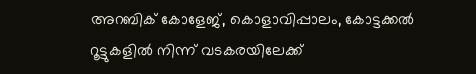അറബിക് കോളേജ്, കൊളാവിപ്പാലം, കോട്ടക്കൽ റൂട്ടുകളിൽ നിന്ന് വടകരയിലേക്ക്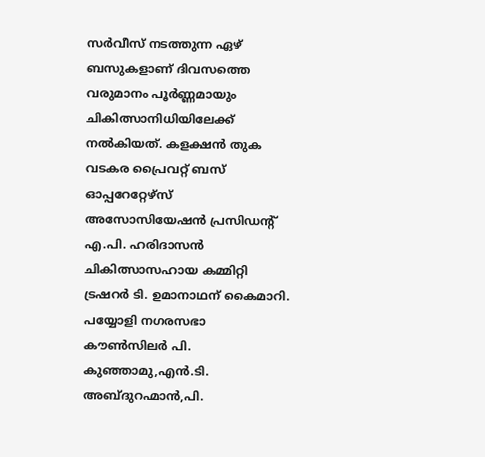സർവീസ് നടത്തുന്ന ഏഴ് ബസുകളാണ് ദിവസത്തെ വരുമാനം പൂർണ്ണമായും ചികിത്സാനിധിയിലേക്ക് നൽകിയത്. കളക്ഷൻ തുക വടകര പ്രൈവറ്റ് ബസ് ഓപ്പറേറ്റേഴ്സ് അസോസിയേഷൻ പ്രസിഡന്റ് എ.പി. ഹരിദാസൻ ചികിത്സാസഹായ കമ്മിറ്റി ട്രഷറർ ടി. ഉമാനാഥന് കൈമാറി. പയ്യോളി നഗരസഭാ കൗൺസിലർ പി. കുഞ്ഞാമു,എൻ.ടി. അബ്ദുറഹ്മാൻ,പി.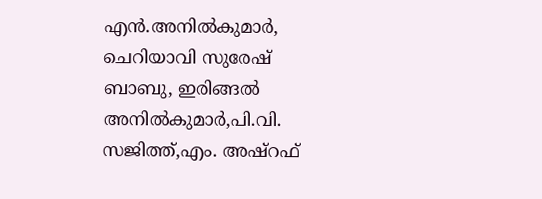എൻ.അനിൽകുമാർ, ചെറിയാവി സുരേഷ് ബാബു, ഇരിങ്ങൽ അനിൽകുമാർ,പി.വി. സജിത്ത്,എം. അഷ്‌റഫ്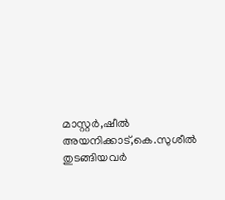മാസ്റ്റർ,ഷീൽ അയനിക്കാട്,കെ.സുശീൽ തുടങ്ങിയവർ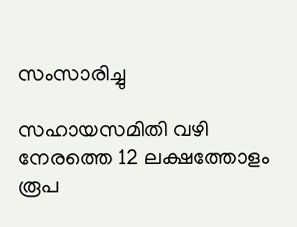സംസാരിച്ചു

സഹായസമിതി വഴി നേരത്തെ 12 ലക്ഷത്തോളം രൂപ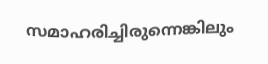സമാഹരിച്ചിരുന്നെങ്കിലും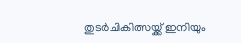തുടർചികിത്സയ്ക്ക് ഇനിയും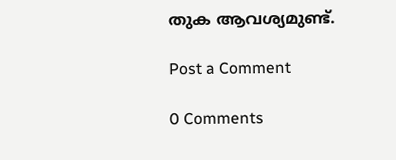തുക ആവശ്യമുണ്ട്.

Post a Comment

0 Comments